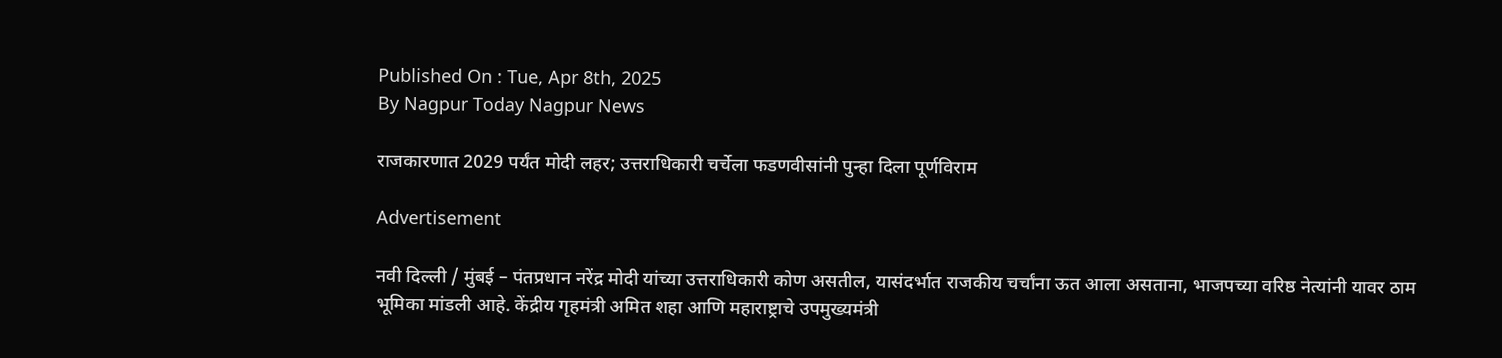Published On : Tue, Apr 8th, 2025
By Nagpur Today Nagpur News

राजकारणात 2029 पर्यंत मोदी लहर; उत्तराधिकारी चर्चेला फडणवीसांनी पुन्हा दिला पूर्णविराम

Advertisement

नवी दिल्ली / मुंबई – पंतप्रधान नरेंद्र मोदी यांच्या उत्तराधिकारी कोण असतील, यासंदर्भात राजकीय चर्चांना ऊत आला असताना, भाजपच्या वरिष्ठ नेत्यांनी यावर ठाम भूमिका मांडली आहे. केंद्रीय गृहमंत्री अमित शहा आणि महाराष्ट्राचे उपमुख्यमंत्री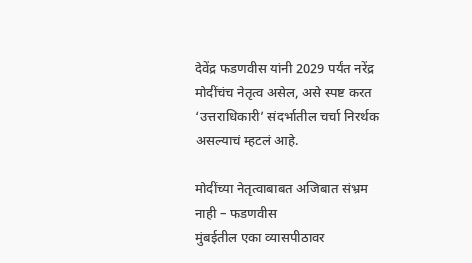देवेंद्र फडणवीस यांनी 2029 पर्यंत नरेंद्र मोदींचंच नेतृत्व असेल, असे स्पष्ट करत ‘उत्तराधिकारी’ संदर्भातील चर्चा निरर्थक असल्याचं म्हटलं आहे.

मोदींच्या नेतृत्वाबाबत अजिबात संभ्रम नाही – फडणवीस
मुंबईतील एका व्यासपीठावर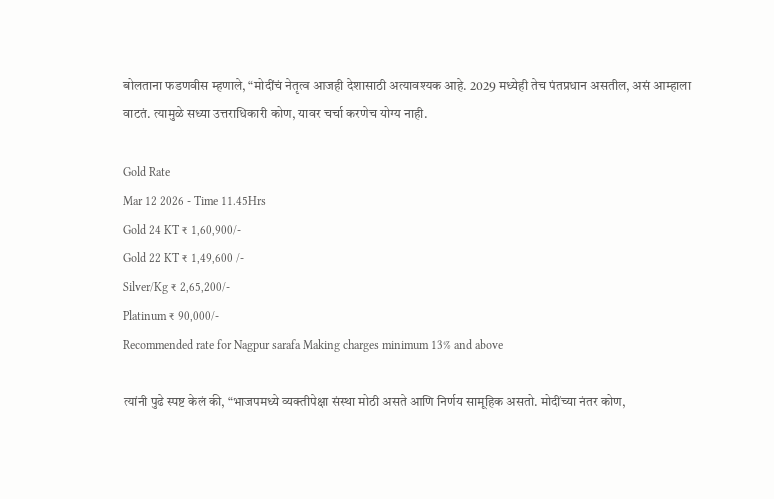बोलताना फडणवीस म्हणाले, “मोदींचं नेतृत्व आजही देशासाठी अत्यावश्यक आहे. 2029 मध्येही तेच पंतप्रधान असतील, असं आम्हाला वाटतं. त्यामुळे सध्या उत्तराधिकारी कोण, यावर चर्चा करणेच योग्य नाही.

Gold Rate
Mar 12 2026 - Time 11.45Hrs
Gold 24 KT ₹ 1,60,900/-
Gold 22 KT ₹ 1,49,600 /-
Silver/Kg ₹ 2,65,200/-
Platinum ₹ 90,000/-
Recommended rate for Nagpur sarafa Making charges minimum 13% and above

त्यांनी पुढे स्पष्ट केलं की, “भाजपमध्ये व्यक्तीपेक्षा संस्था मोठी असते आणि निर्णय सामूहिक असतो. मोदींच्या नंतर कोण,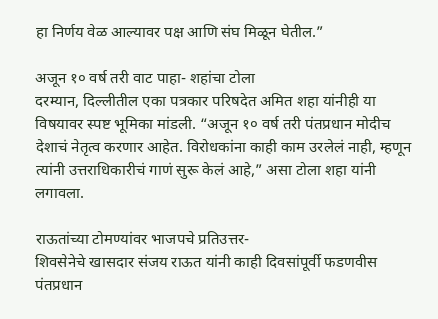हा निर्णय वेळ आल्यावर पक्ष आणि संघ मिळून घेतील.”

अजून १० वर्ष तरी वाट पाहा- शहांचा टोला
दरम्यान, दिल्लीतील एका पत्रकार परिषदेत अमित शहा यांनीही या विषयावर स्पष्ट भूमिका मांडली. “अजून १० वर्ष तरी पंतप्रधान मोदीच देशाचं नेतृत्व करणार आहेत. विरोधकांना काही काम उरलेलं नाही, म्हणून त्यांनी उत्तराधिकारीचं गाणं सुरू केलं आहे,” असा टोला शहा यांनी लगावला.

राऊतांच्या टोमण्यांवर भाजपचे प्रतिउत्तर-
शिवसेनेचे खासदार संजय राऊत यांनी काही दिवसांपूर्वी फडणवीस पंतप्रधान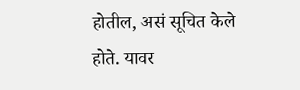होतील, असं सूचित केले होते. यावर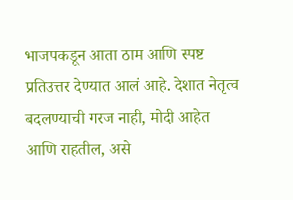भाजपकडून आता ठाम आणि स्पष्ट प्रतिउत्तर देण्यात आलं आहे. देशात नेतृत्व बदलण्याची गरज नाही, मोदी आहेत आणि राहतील, असे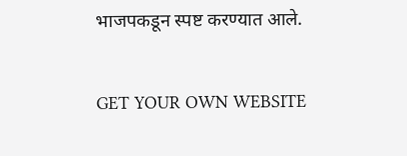भाजपकडून स्पष्ट करण्यात आले.

GET YOUR OWN WEBSITE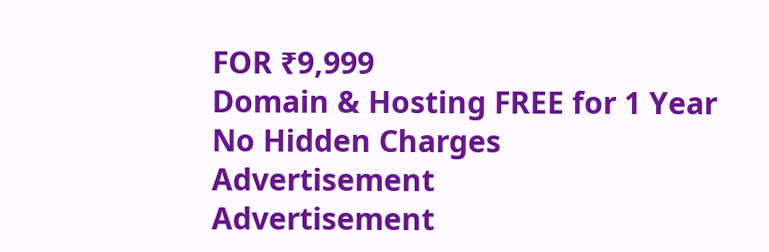FOR ₹9,999
Domain & Hosting FREE for 1 Year
No Hidden Charges
Advertisement
Advertisement